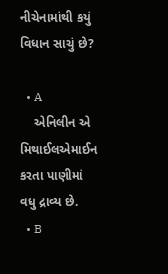નીચેનામાંથી કયું વિધાન સાચું છે?

  • A
    એનિલીન એ મિથાઈલએમાઈન કરતા પાણીમાં વધુ દ્રાવ્ય છે.
  • B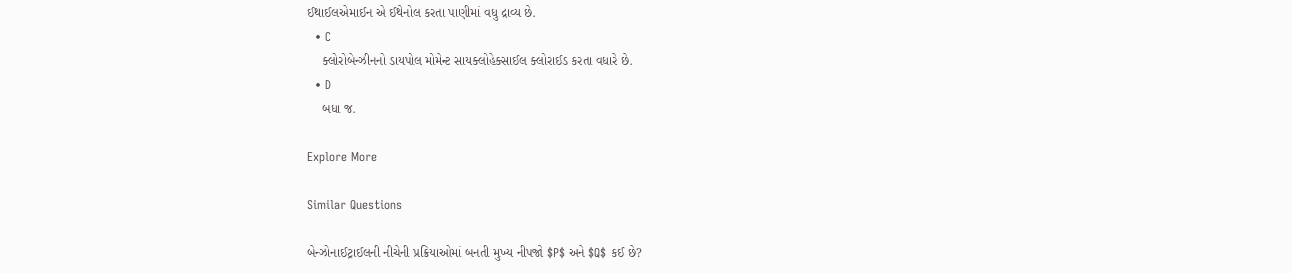ઈથાઈલએમાઈન એ ઈથેનોલ કરતા પાણીમાં વધુ દ્રાવ્ય છે.
  • C
    ક્લોરોબેન્ઝીનનો ડાયપોલ મોમેન્ટ સાયક્લોહેક્સાઈલ ક્લોરાઈડ કરતા વધારે છે.
  • D
    બધા જ.

Explore More

Similar Questions

બેન્ઝોનાઈટ્રાઈલની નીચેની પ્રક્રિયાઓમાં બનતી મુખ્ય નીપજો $P$ અને $Q$ કઈ છે?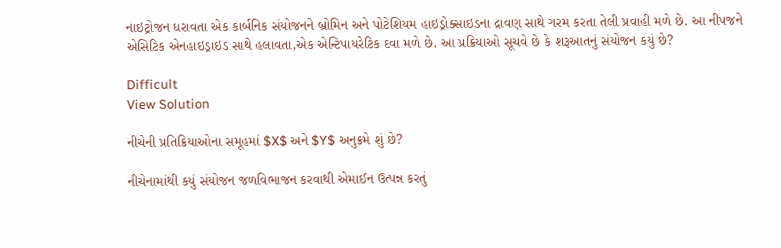નાઇટ્રોજન ધરાવતા એક કાર્બનિક સંયોજનને બ્રોમિન અને પોટેશિયમ હાઇડ્રોક્સાઇડના દ્રાવણ સાથે ગરમ કરતા તેલી પ્રવાહી મળે છે. આ નીપજને એસિટિક એનહાઇડ્રાઇડ સાથે હલાવતા,એક એન્ટિપાયરેટિક દવા મળે છે. આ પ્રક્રિયાઓ સૂચવે છે કે શરૂઆતનું સંયોજન કયું છે?

Difficult
View Solution

નીચેની પ્રતિક્રિયાઓના સમૂહમાં $X$ અને $Y$ અનુક્રમે શું છે?

નીચેનામાંથી કયું સંયોજન જળવિભાજન કરવાથી એમાઈન ઉત્પન્ન કરતું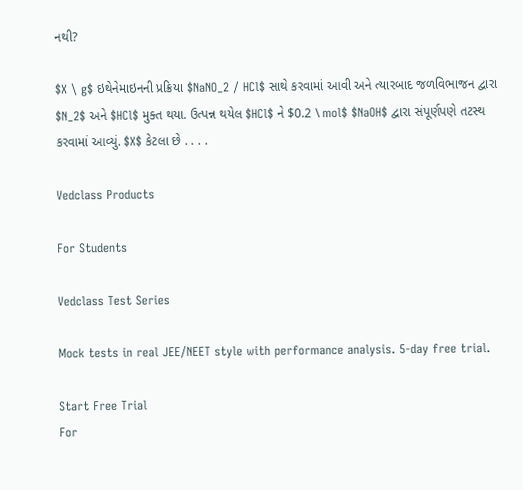નથી?

$X \ g$ ઇથેનેમાઇનની પ્રક્રિયા $NaNO_2 / HCl$ સાથે કરવામાં આવી અને ત્યારબાદ જળવિભાજન દ્વારા $N_2$ અને $HCl$ મુક્ત થયા. ઉત્પન્ન થયેલ $HCl$ ને $0.2 \ mol$ $NaOH$ દ્વારા સંપૂર્ણપણે તટસ્થ કરવામાં આવ્યું. $X$ કેટલા છે . . . .

Vedclass Products

For Students

Vedclass Test Series

Mock tests in real JEE/NEET style with performance analysis. 5-day free trial.

Start Free Trial
For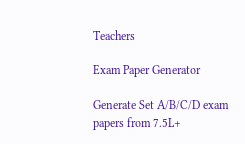Teachers

Exam Paper Generator

Generate Set A/B/C/D exam papers from 7.5L+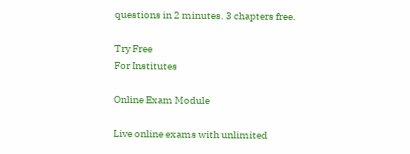questions in 2 minutes. 3 chapters free.

Try Free
For Institutes

Online Exam Module

Live online exams with unlimited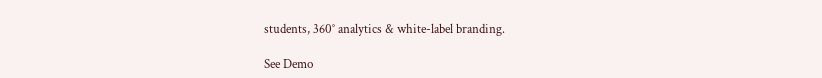students, 360° analytics & white-label branding.

See Demo